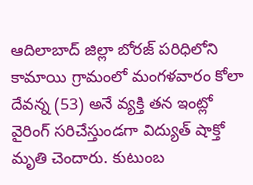ఆదిలాబాద్ జిల్లా బోరజ్ పరిధిలోని కామాయి గ్రామంలో మంగళవారం కోలా దేవన్న (53) అనే వ్యక్తి తన ఇంట్లో వైరింగ్ సరిచేస్తుండగా విద్యుత్ షాక్తో మృతి చెందారు. కుటుంబ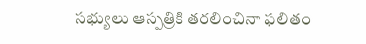సభ్యులు ఆస్పత్రికి తరలించినా ఫలితం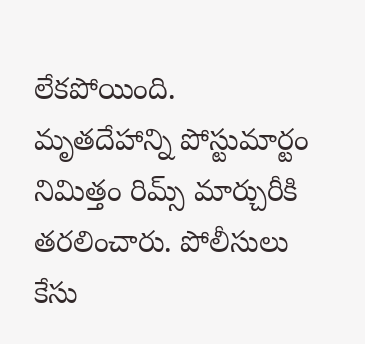లేకపోయింది. మృతదేహాన్ని పోస్టుమార్టం నిమిత్తం రిమ్స్ మార్చురీకి తరలించారు. పోలీసులు కేసు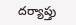దర్యాప్తు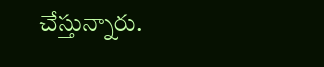చేస్తున్నారు.